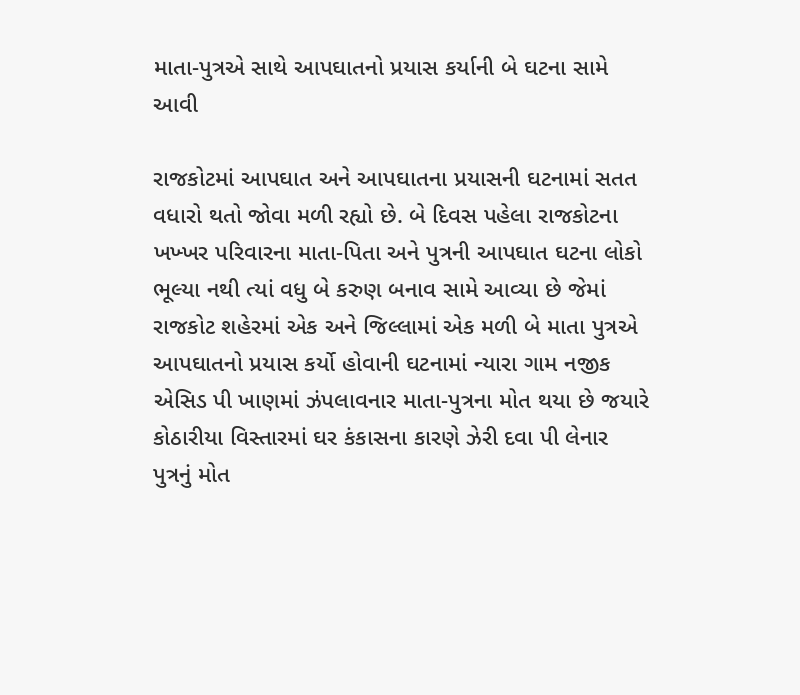માતા-પુત્રએ સાથે આપઘાતનો પ્રયાસ કર્યાની બે ઘટના સામે આવી

રાજકોટમાં આપઘાત અને આપઘાતના પ્રયાસની ઘટનામાં સતત વધારો થતો જોવા મળી રહ્યો છે. બે દિવસ પહેલા રાજકોટના ખખ્ખર પરિવારના માતા-પિતા અને પુત્રની આપઘાત ઘટના લોકો ભૂલ્યા નથી ત્યાં વધુ બે કરુણ બનાવ સામે આવ્યા છે જેમાં રાજકોટ શહેરમાં એક અને જિલ્લામાં એક મળી બે માતા પુત્રએ આપઘાતનો પ્રયાસ કર્યો હોવાની ઘટનામાં ન્યારા ગામ નજીક એસિડ પી ખાણમાં ઝંપલાવનાર માતા-પુત્રના મોત થયા છે જયારે કોઠારીયા વિસ્તારમાં ઘર કંકાસના કારણે ઝેરી દવા પી લેનાર પુત્રનું મોત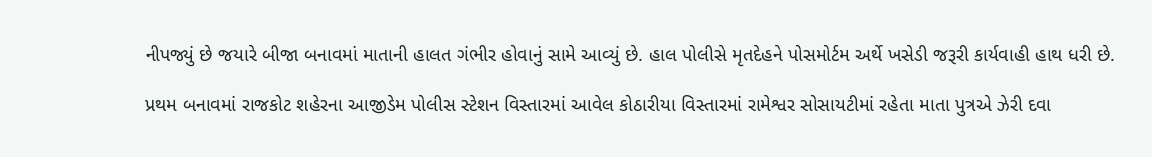નીપજ્યું છે જયારે બીજા બનાવમાં માતાની હાલત ગંભીર હોવાનું સામે આવ્યું છે. હાલ પોલીસે મૃતદેહને પોસમોર્ટમ અર્થે ખસેડી જરૂરી કાર્યવાહી હાથ ધરી છે.

પ્રથમ બનાવમાં રાજકોટ શહેરના આજીડેમ પોલીસ સ્ટેશન વિસ્તારમાં આવેલ કોઠારીયા વિસ્તારમાં રામેશ્વર સોસાયટીમાં રહેતા માતા પુત્રએ ઝેરી દવા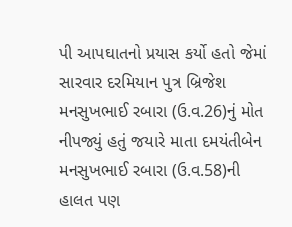પી આપઘાતનો પ્રયાસ કર્યો હતો જેમાં સારવાર દરમિયાન પુત્ર બ્રિજેશ મનસુખભાઈ રબારા (ઉ.વ.26)નું મોત નીપજ્યું હતું જયારે માતા દમયંતીબેન મનસુખભાઈ રબારા (ઉ.વ.58)ની હાલત પણ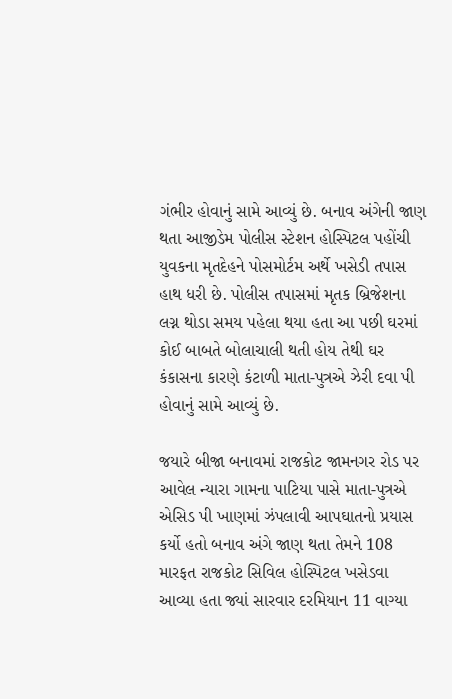ગંભીર હોવાનું સામે આવ્યું છે. બનાવ અંગેની જાણ થતા આજીડેમ પોલીસ સ્ટેશન હોસ્પિટલ પહોંચી યુવકના મૃતદેહને પોસમોર્ટમ અર્થે ખસેડી તપાસ હાથ ધરી છે. પોલીસ તપાસમાં મૃતક બ્રિજેશના લગ્ન થોડા સમય પહેલા થયા હતા આ પછી ઘરમાં કોઈ બાબતે બોલાચાલી થતી હોય તેથી ઘર કંકાસના કારણે કંટાળી માતા-પુત્રએ ઝેરી દવા પી હોવાનું સામે આવ્યું છે.

જયારે બીજા બનાવમાં રાજકોટ જામનગર રોડ પર આવેલ ન્યારા ગામના પાટિયા પાસે માતા-પુત્રએ એસિડ પી ખાણમાં ઝંપલાવી આપઘાતનો પ્રયાસ કર્યો હતો બનાવ અંગે જાણ થતા તેમને 108 મારફત રાજકોટ સિવિલ હોસ્પિટલ ખસેડવા આવ્યા હતા જ્યાં સારવાર દરમિયાન 11 વાગ્યા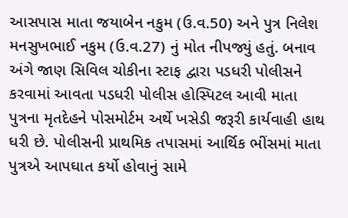આસપાસ માતા જયાબેન નકુમ (ઉ.વ.50) અને પુત્ર નિલેશ મનસુખભાઈ નકુમ (ઉ.વ.27) નું મોત નીપજ્યું હતું. બનાવ અંગે જાણ સિવિલ ચોકીના સ્ટાફ દ્વારા પડધરી પોલીસને કરવામાં આવતા પડધરી પોલીસ હોસ્પિટલ આવી માતા પુત્રના મૃતદેહને પોસમોર્ટમ અર્થે ખસેડી જરૂરી કાર્યવાહી હાથ ધરી છે. પોલીસની પ્રાથમિક તપાસમાં આર્થિક ભીંસમાં માતા પુત્રએ આપઘાત કર્યો હોવાનું સામે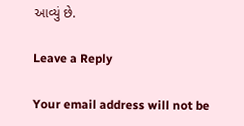આવ્યું છે.

Leave a Reply

Your email address will not be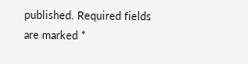published. Required fields are marked *